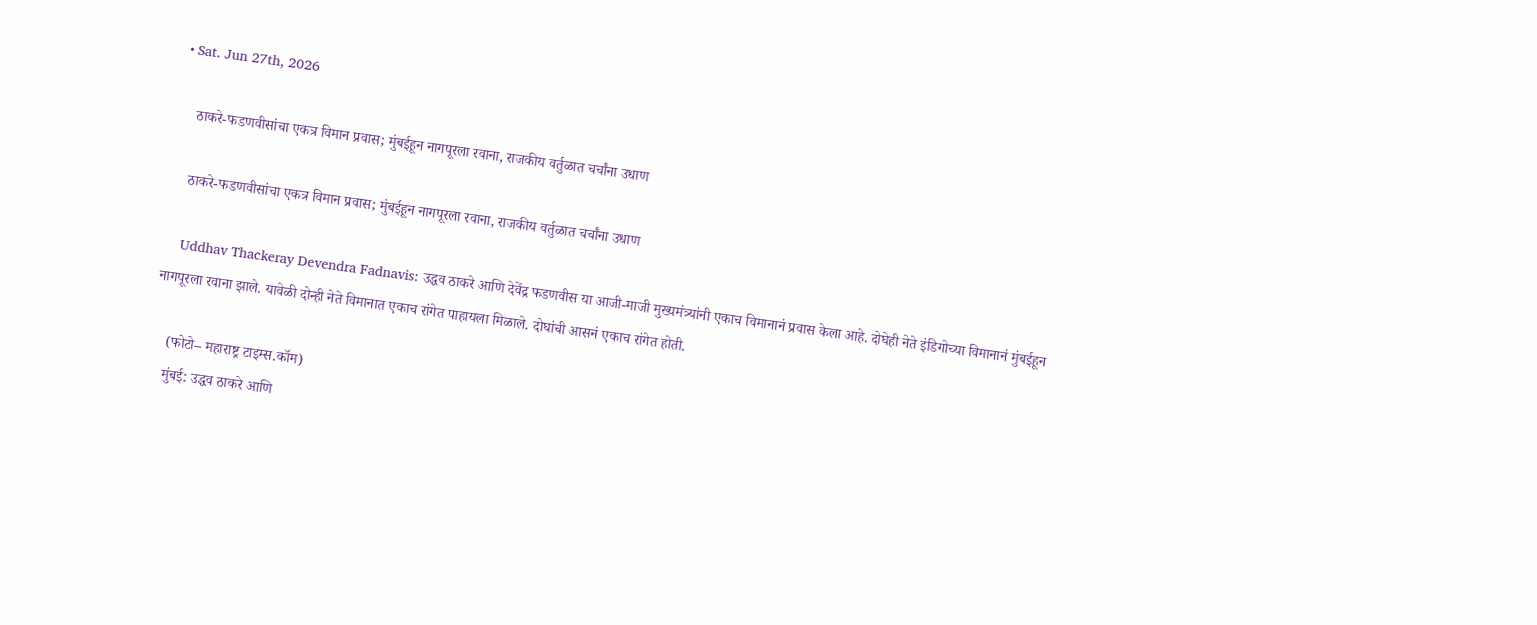• Sat. Jun 27th, 2026

    ठाकरे-फडणवीसांचा एकत्र विमान प्रवास; मुंबईहून नागपूरला रवाना, राजकीय वर्तुळात चर्चांना उधाण

    ठाकरे-फडणवीसांचा एकत्र विमान प्रवास; मुंबईहून नागपूरला रवाना, राजकीय वर्तुळात चर्चांना उधाण

    Uddhav Thackeray Devendra Fadnavis: उद्धव ठाकरे आणि देवेंद्र फडणवीस या आजी-माजी मुख्यमंत्र्यांनी एकाच विमानानं प्रवास केला आहे. दोघेही नेते इंडिगोच्या विमानानं मुंबईहून नागपूरला रवाना झाले. यावेळी दोन्ही नेते विमानात एकाच रांगेत पाहायला मिळाले. दोघांची आसनं एकाच रांगेत होती.

    (फोटो– महाराष्ट्र टाइम्स.कॉम)
    मुंबई: उद्धव ठाकरे आणि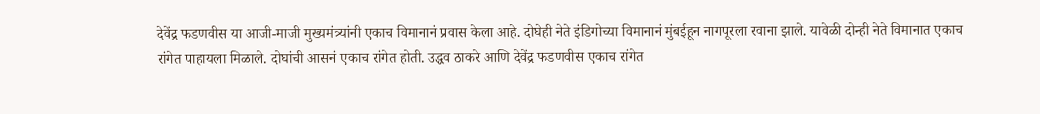देवेंद्र फडणवीस या आजी-माजी मुख्यमंत्र्यांनी एकाच विमानानं प्रवास केला आहे. दोघेही नेते इंडिगोच्या विमानानं मुंबईहून नागपूरला रवाना झाले. यावेळी दोन्ही नेते विमानात एकाच रांगेत पाहायला मिळाले. दोघांची आसनं एकाच रांगेत होती. उद्धव ठाकरे आणि देवेंद्र फडणवीस एकाच रांगेत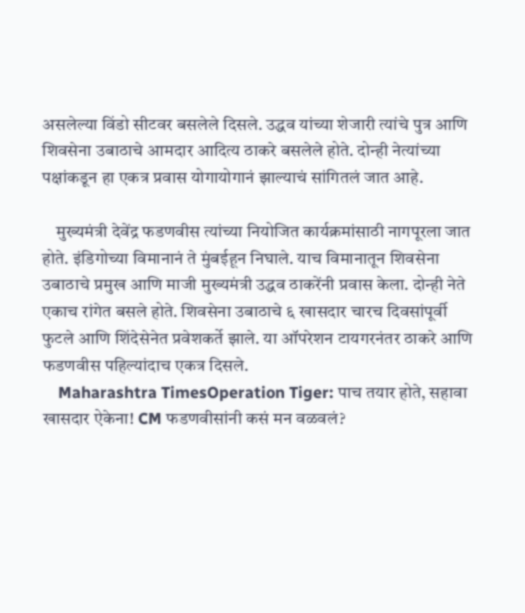असलेल्या विंडो सीटवर बसलेले दिसले. उद्धव यांच्या शेजारी त्यांचे पुत्र आणि शिवसेना उबाठाचे आमदार आदित्य ठाकरे बसलेले होते. दोन्ही नेत्यांच्या पक्षांकडून हा एकत्र प्रवास योगायोगानं झाल्याचं सांगितलं जात आहे.

    मुख्यमंत्री देवेंद्र फडणवीस त्यांच्या नियोजित कार्यक्रमांसाठी नागपूरला जात होते. इंडिगोच्या विमानानं ते मुंबईहून निघाले. याच विमानातून शिवसेना उबाठाचे प्रमुख आणि माजी मुख्यमंत्री उद्धव ठाकरेंनी प्रवास केला. दोन्ही नेते एकाच रांगेत बसले होते. शिवसेना उबाठाचे ६ खासदार चारच दिवसांपूर्वी फुटले आणि शिंदेसेनेत प्रवेशकर्ते झाले. या ऑपरेशन टायगरनंतर ठाकरे आणि फडणवीस पहिल्यांदाच एकत्र दिसले.
    Maharashtra TimesOperation Tiger: पाच तयार होते, सहावा खासदार ऐकेना! CM फडणवीसांनी कसं मन वळवलं?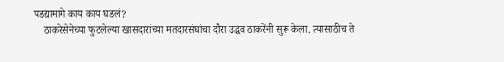पडद्यामागे काय काय घडलं?
    ठाकरेसेनेच्या फुटलेल्या खासदारांच्या मतदारसंघांचा दौरा उद्धव ठाकरेंनी सुरू केला. त्यासाठीच ते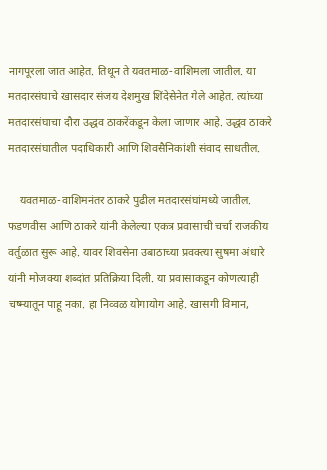नागपूरला जात आहेत. तिथून ते यवतमाळ-वाशिमला जातील. या मतदारसंघाचे खासदार संजय देशमुख शिंदेसेनेत गेले आहेत. त्यांच्या मतदारसंघाचा दौरा उद्धव ठाकरेंकडून केला जाणार आहे. उद्धव ठाकरे मतदारसंघातील पदाधिकारी आणि शिवसैनिकांशी संवाद साधतील.

    यवतमाळ-वाशिमनंतर ठाकरे पुढील मतदारसंघांमध्ये जातील. फडणवीस आणि ठाकरे यांनी केलेल्या एकत्र प्रवासाची चर्चा राजकीय वर्तुळात सुरू आहे. यावर शिवसेना उबाठाच्या प्रवक्त्या सुषमा अंधारे यांनी मोजक्या शब्दांत प्रतिक्रिया दिली. या प्रवासाकडून कोणत्याही चष्म्यातून पाहू नका. हा निव्वळ योगायोग आहे. खासगी विमान,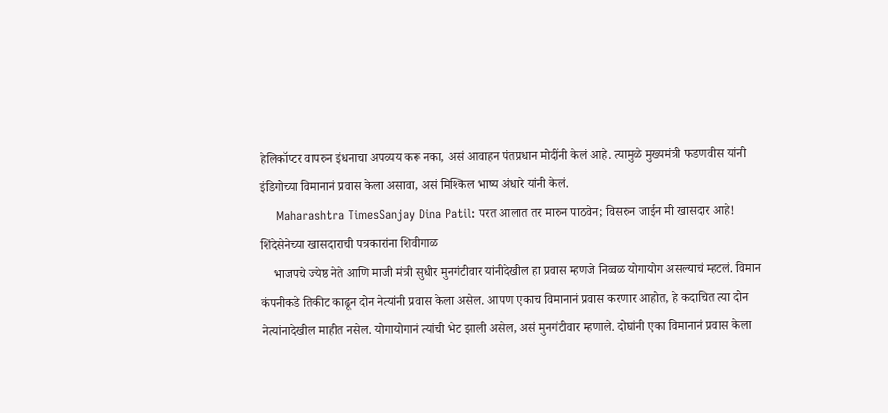हेलिकॉप्टर वापरुन इंधनाचा अपव्यय करू नका, असं आवाहन पंतप्रधान मोदींनी केलं आहे. त्यामुळे मुख्यमंत्री फडणवीस यांनी इंडिगोच्या विमानानं प्रवास केला असावा, असं मिश्किल भाष्य अंधारे यांनी केलं.
    Maharashtra TimesSanjay Dina Patil: परत आलात तर मारुन पाठवेन; विसरुन जाईन मी खासदार आहे! शिंदेसेनेच्या खासदाराची पत्रकारांना शिवीगाळ
    भाजपचे ज्येष्ठ नेते आणि माजी मंत्री सुधीर मुनगंटीवार यांनीदेखील हा प्रवास म्हणजे निव्वळ योगायोग असल्याचं म्हटलं. विमान कंपनीकडे तिकीट काढून दोन नेत्यांनी प्रवास केला असेल. आपण एकाच विमानानं प्रवास करणार आहोत, हे कदाचित त्या दोन नेत्यांनादेखील माहीत नसेल. योगायोगानं त्यांची भेट झाली असेल, असं मुनगंटीवार म्हणाले. दोघांनी एका विमानानं प्रवास केला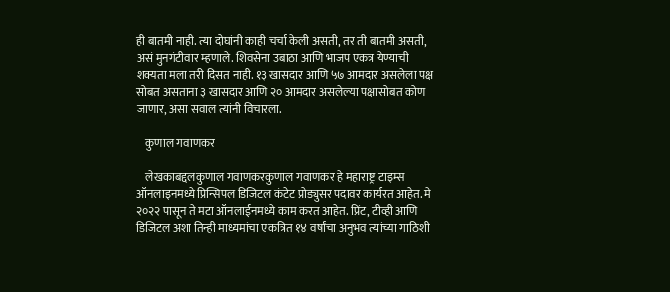ही बातमी नाही. त्या दोघांनी काही चर्चा केली असती, तर ती बातमी असती, असं मुनगंटीवार म्हणाले. शिवसेना उबाठा आणि भाजप एकत्र येण्याची शक्यता मला तरी दिसत नाही. १३ खासदार आणि ५७ आमदार असलेला पक्ष सोबत असताना ३ खासदार आणि २० आमदार असलेल्या पक्षासोबत कोण जाणार, असा सवाल त्यांनी विचारला.

    कुणाल गवाणकर

    लेखकाबद्दलकुणाल गवाणकरकुणाल गवाणकर हे महाराष्ट्र टाइम्स ऑनलाइनमध्ये प्रिन्सिपल डिजिटल कंटेट प्रोड्युसर पदावर कार्यरत आहेत. मे २०२२ पासून ते मटा ऑनलाईनमध्ये काम करत आहेत. प्रिंट, टीव्ही आणि डिजिटल अशा तिन्ही माध्यमांचा एकत्रित १४ वर्षांचा अनुभव त्यांच्या गाठिशी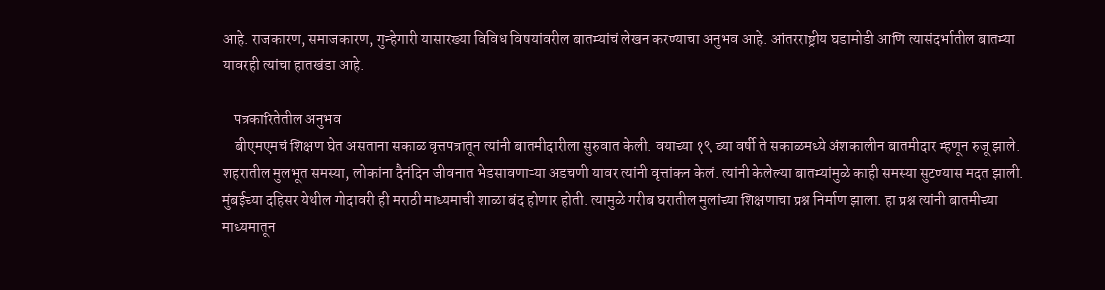आहे. राजकारण, समाजकारण, गुन्हेगारी यासारख्या विविध विषयांवरील बातम्यांचं लेखन करण्याचा अनुभव आहे. आंतरराष्ट्रीय घडामोडी आणि त्यासंदर्भातील बातम्या यावरही त्यांचा हातखंडा आहे.

    पत्रकारितेतील अनुभव
    बीएमएमचं शिक्षण घेत असताना सकाळ वृत्तपत्रातून त्यांनी बातमीदारीला सुरुवात केली. वयाच्या १९ व्या वर्षी ते सकाळमध्ये अंशकालीन बातमीदार म्हणून रुजू झाले. शहरातील मुलभूत समस्या, लोकांना दैनंदिन जीवनात भेडसावणाऱ्या अडचणी यावर त्यांनी वृत्तांकन केलं. त्यांनी केलेल्या बातम्यांमुळे काही समस्या सुटण्यास मदत झाली. मुंबईच्या दहिसर येथील गोदावरी ही मराठी माध्यमाची शाळा बंद होणार होती. त्यामुळे गरीब घरातील मुलांच्या शिक्षणाचा प्रश्न निर्माण झाला. हा प्रश्न त्यांनी बातमीच्या माध्यमातून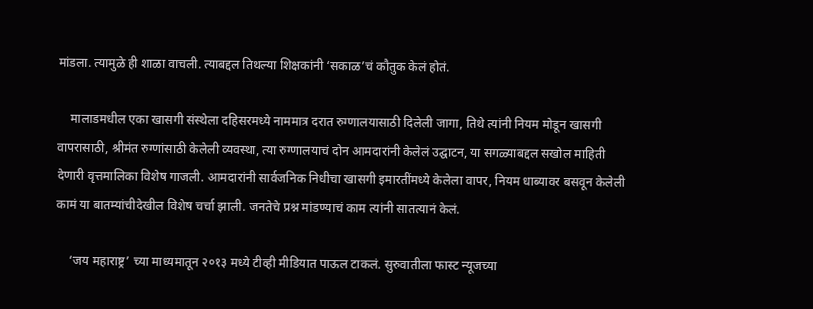मांडला. त्यामुळे ही शाळा वाचली. त्याबद्दल तिथल्या शिक्षकांनी ‘सकाळ’चं कौतुक केलं होतं.

    मालाडमधील एका खासगी संस्थेला दहिसरमध्ये नाममात्र दरात रुग्णालयासाठी दिलेली जागा, तिथे त्यांनी नियम मोडून खासगी वापरासाठी, श्रीमंत रुग्णांसाठी केलेली व्यवस्था, त्या रुग्णालयाचं दोन आमदारांनी केलेलं उद्घाटन, या सगळ्याबद्दल सखोल माहिती देणारी वृत्तमालिका विशेष गाजली. आमदारांनी सार्वजनिक निधीचा खासगी इमारतींमध्ये केलेला वापर, नियम धाब्यावर बसवून केलेली कामं या बातम्यांचीदेखील विशेष चर्चा झाली. जनतेचे प्रश्न मांडण्याचं काम त्यांनी सातत्यानं केलं.

    ‘जय महाराष्ट्र’ च्या माध्यमातून २०१३ मध्ये टीव्ही मीडियात पाऊल टाकलं. सुरुवातीला फास्ट न्यूजच्या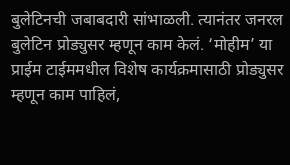बुलेटिनची जबाबदारी सांभाळली. त्यानंतर जनरल बुलेटिन प्रोड्युसर म्हणून काम केलं. ‘मोहीम’ या प्राईम टाईममधील विशेष कार्यक्रमासाठी प्रोड्युसर म्हणून काम पाहिलं,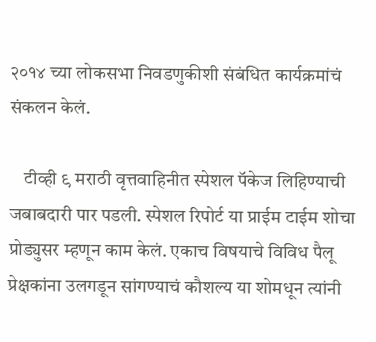२०१४ च्या लोकसभा निवडणुकीशी संबंधित कार्यक्रमांचं संकलन केलं.

    टीव्ही ९ मराठी वृत्तवाहिनीत स्पेशल पॅकेज लिहिण्याची जबाबदारी पार पडली. स्पेशल रिपोर्ट या प्राईम टाईम शोचा प्रोड्युसर म्हणून काम केलं. एकाच विषयाचे विविध पैलू प्रेक्षकांना उलगडून सांगण्याचं कौशल्य या शोमधून त्यांनी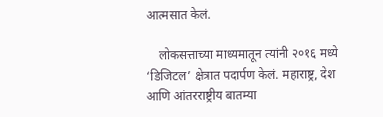आत्मसात केलं.

    लोकसत्ताच्या माध्यमातून त्यांनी २०१६ मध्ये ‘डिजिटल’ क्षेत्रात पदार्पण केलं. महाराष्ट्र, देश आणि आंतरराष्ट्रीय बातम्या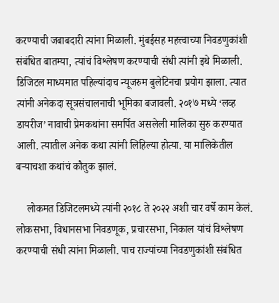करण्याची जबाबदारी त्यांना मिळाली. मुंबईसह महत्त्वाच्या निवडणुकांशी संबंधित बातम्या, त्यांचं विश्लेषण करण्याची संधी त्यांनी इथे मिळाली. डिजिटल माध्यमात पहिल्यांदाच न्यूजरुम बुलेटिनचा प्रयोग झाला. त्यात त्यांनी अनेकदा सूत्रसंचालनाची भूमिका बजावली. २०१७ मध्ये ‘लव्ह डायरीज’ नावाची प्रेमकथांना समर्पित असलेली मालिका सुरु करण्यात आली. त्यातील अनेक कथा त्यांनी लिहिल्या होत्या. या मालिकेतील बऱ्याचशा कथांचं कौतुक झालं.

    लोकमत डिजिटलमध्ये त्यांनी २०१८ ते २०२२ अशी चार वर्षे काम केलं. लोकसभा, विधानसभा निवडणूक, प्रचारसभा, निकाल यांचं विश्लेषण करण्याची संधी त्यांना मिळाली. पाच राज्यांच्या निवडणुकांशी संबंधित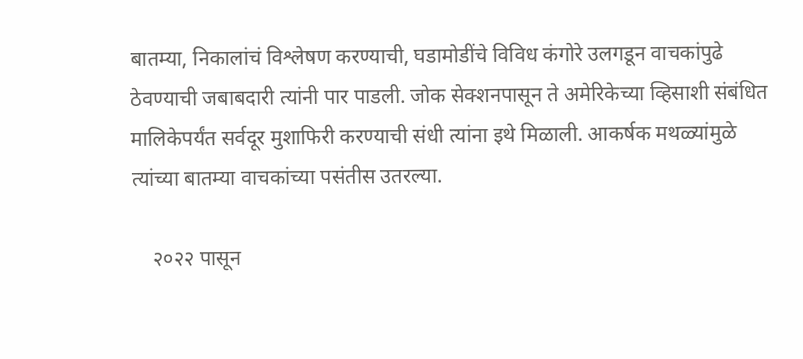बातम्या, निकालांचं विश्लेषण करण्याची, घडामोडींचे विविध कंगोरे उलगडून वाचकांपुढे ठेवण्याची जबाबदारी त्यांनी पार पाडली. जोक सेक्शनपासून ते अमेरिकेच्या व्हिसाशी संबंधित मालिकेपर्यंत सर्वदूर मुशाफिरी करण्याची संधी त्यांना इथे मिळाली. आकर्षक मथळ्यांमुळे त्यांच्या बातम्या वाचकांच्या पसंतीस उतरल्या.

    २०२२ पासून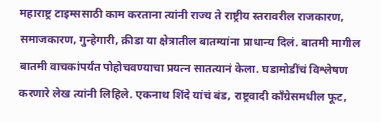महाराष्ट्र टाइम्ससाठी काम करताना त्यांनी राज्य ते राष्ट्रीय स्तरावरील राजकारण, समाजकारण, गुन्हेगारी, क्रीडा या क्षेत्रातील बातम्यांना प्राधान्य दिलं. बातमी मागील बातमी वाचकांपर्यंत पोहोचवण्याचा प्रयत्न सातत्यानं केला. घडामोडींचं विश्लेषण करणारे लेख त्यांनी लिहिले. एकनाथ शिंदे यांचं बंड, राष्ट्रवादी काँग्रेसमधील फूट,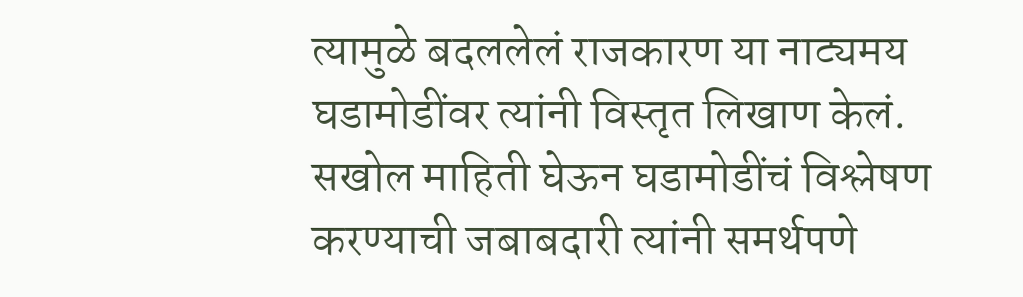त्यामुळे बदललेलं राजकारण या नाट्यमय घडामोडींवर त्यांनी विस्तृत लिखाण केलं. सखोल माहिती घेऊन घडामोडींचं विश्लेषण करण्याची जबाबदारी त्यांनी समर्थपणे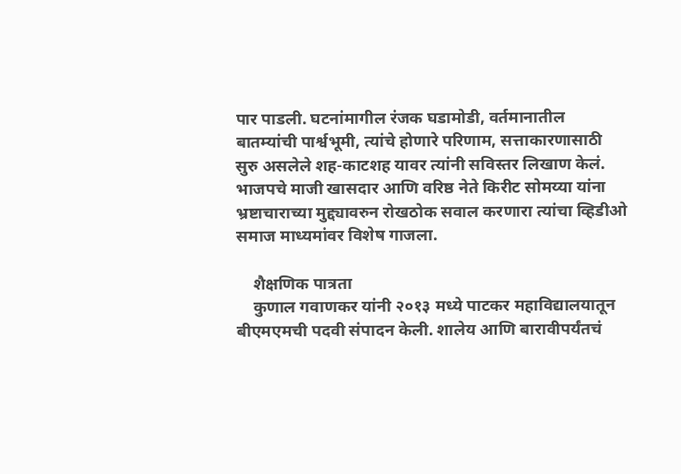पार पाडली. घटनांमागील रंजक घडामोडी, वर्तमानातील बातम्यांची पार्श्वभूमी, त्यांचे होणारे परिणाम, सत्ताकारणासाठी सुरु असलेले शह-काटशह यावर त्यांनी सविस्तर लिखाण केलं. भाजपचे माजी खासदार आणि वरिष्ठ नेते किरीट सोमय्या यांना भ्रष्टाचाराच्या मुद्द्यावरुन रोखठोक सवाल करणारा त्यांचा व्हिडीओ समाज माध्यमांवर विशेष गाजला.

    शैक्षणिक पात्रता
    कुणाल गवाणकर यांनी २०१३ मध्ये पाटकर महाविद्यालयातून बीएमएमची पदवी संपादन केली. शालेय आणि बारावीपर्यंतचं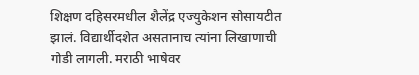शिक्षण दहिसरमधील शैलेंद्र एज्युकेशन सोसायटीत झालं. विद्यार्थीदशेत असतानाच त्यांना लिखाणाची गोडी लागली. मराठी भाषेवर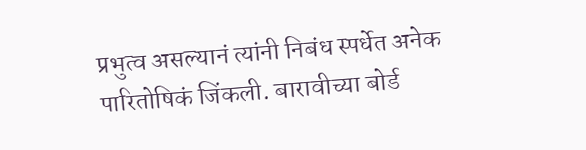प्रभुत्व असल्यानं त्यांनी निबंध स्पर्धेत अनेक पारितोषिकं जिंकली. बारावीच्या बोर्ड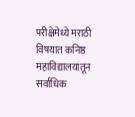परीक्षेमेध्ये मराठी विषयात कनिष्ठ महाविद्यालयातून सर्वाधिक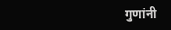गुणांनी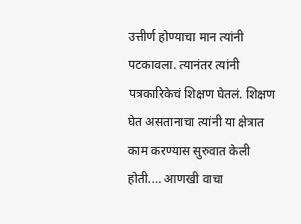उत्तीर्ण होण्याचा मान त्यांनी पटकावला. त्यानंतर त्यांनी पत्रकारिकेचं शिक्षण घेतलं. शिक्षण घेत असतानाचा त्यांनी या क्षेत्रात काम करण्यास सुरुवात केली होती.… आणखी वाचा